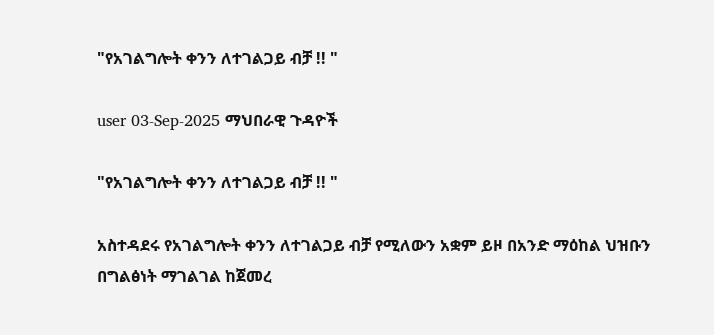"የአገልግሎት ቀንን ለተገልጋይ ብቻ !! "

user 03-Sep-2025 ማህበራዊ ጉዳዮች

"የአገልግሎት ቀንን ለተገልጋይ ብቻ !! "

አስተዳደሩ የአገልግሎት ቀንን ለተገልጋይ ብቻ የሚለውን አቋም ይዞ በአንድ ማዕከል ህዝቡን በግልፅነት ማገልገል ከጀመረ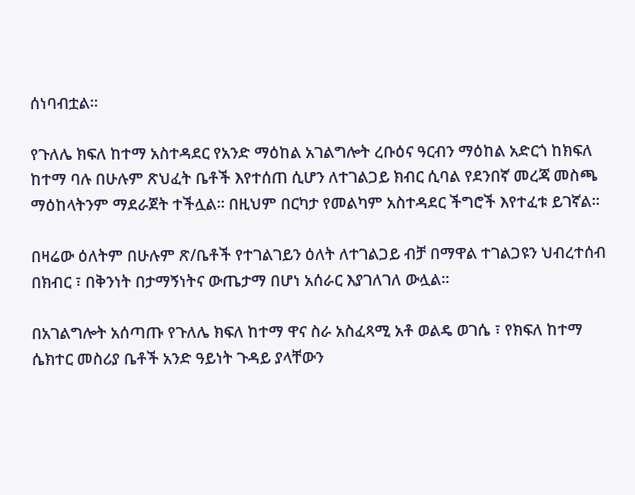ሰነባብቷል።

የጉለሌ ክፍለ ከተማ አስተዳደር የአንድ ማዕከል አገልግሎት ረቡዕና ዓርብን ማዕከል አድርጎ ከክፍለ ከተማ ባሉ በሁሉም ጽህፈት ቤቶች እየተሰጠ ሲሆን ለተገልጋይ ክብር ሲባል የደንበኛ መረጃ መስጫ ማዕከላትንም ማደራጀት ተችሏል። በዚህም በርካታ የመልካም አስተዳደር ችግሮች እየተፈቱ ይገኛል።

በዛሬው ዕለትም በሁሉም ጽ/ቤቶች የተገልገይን ዕለት ለተገልጋይ ብቻ በማዋል ተገልጋዩን ህብረተሰብ በክብር ፣ በቅንነት በታማኝነትና ውጤታማ በሆነ አሰራር እያገለገለ ውሏል።

በአገልግሎት አሰጣጡ የጉለሌ ክፍለ ከተማ ዋና ስራ አስፈጻሚ አቶ ወልዴ ወገሴ ፣ የክፍለ ከተማ ሴክተር መስሪያ ቤቶች አንድ ዓይነት ጉዳይ ያላቸውን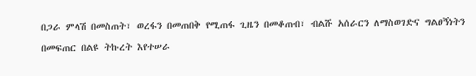በጋራ ምላሽ በመስጠት፣ ወረፋን በመጠበቅ የሚጠፋ ጊዜን በመቆጠብ፣ ብልሹ አሰራርን ለማስወገድና ግልፀኝነትን በመፍጠር በልዩ ትኩረት እየተሠራ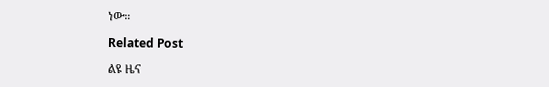ነው።

Related Post

ልዩ ዜና